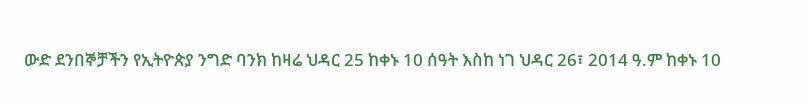ውድ ደንበኞቻችን የኢትዮጵያ ንግድ ባንክ ከዛሬ ህዳር 25 ከቀኑ 10 ሰዓት እስከ ነገ ህዳር 26፣ 2014 ዓ.ም ከቀኑ 10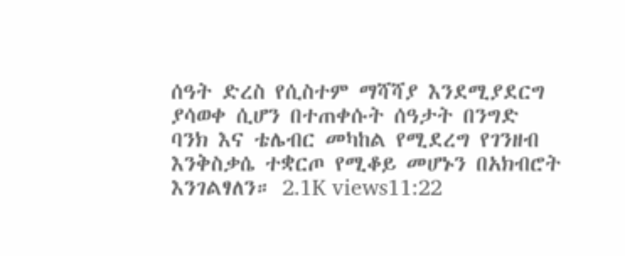ሰዓት ድረስ የሲስተም ማሻሻያ እንደሚያደርግ ያሳወቀ ሲሆን በተጠቀሱት ሰዓታት በንግድ ባንክ እና ቴሌብር መካከል የሚደረግ የገንዘብ እንቅስቃሴ ተቋርጦ የሚቆይ መሆኑን በአክብሮት እንገልፃለን። 2.1K views11:22